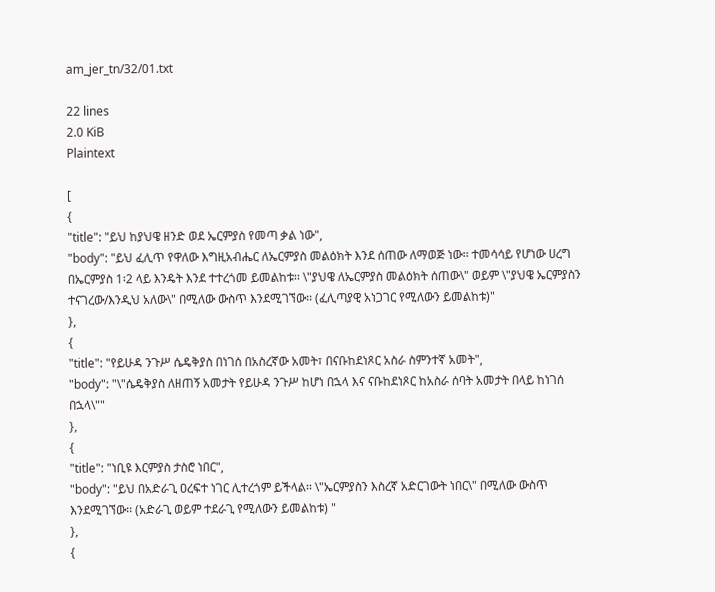am_jer_tn/32/01.txt

22 lines
2.0 KiB
Plaintext

[
{
"title": "ይህ ከያህዌ ዘንድ ወደ ኤርምያስ የመጣ ቃል ነው",
"body": "ይህ ፈሊጥ የዋለው እግዚአብሔር ለኤርምያስ መልዕክት እንደ ሰጠው ለማወጅ ነው፡፡ ተመሳሳይ የሆነው ሀረግ በኤርምያስ 1፡2 ላይ እንዴት እንደ ተተረጎመ ይመልከቱ፡፡ \"ያህዌ ለኤርምያስ መልዕክት ሰጠው\" ወይም \"ያህዌ ኤርምያስን ተናገረው/እንዲህ አለው\" በሚለው ውስጥ እንደሚገኘው፡፡ (ፈሊጣያዊ አነጋገር የሚለውን ይመልከቱ)"
},
{
"title": "የይሁዳ ንጉሥ ሴዴቅያስ በነገሰ በአስረኛው አመት፣ በናቡከደነጾር አስራ ስምንተኛ አመት",
"body": "\"ሴዴቅያስ ለዘጠኝ አመታት የይሁዳ ንጉሥ ከሆነ በኋላ እና ናቡከደነጾር ከአስራ ሰባት አመታት በላይ ከነገሰ በኋላ\""
},
{
"title": "ነቢዩ እርምያስ ታስሮ ነበር",
"body": "ይህ በአድራጊ ዐረፍተ ነገር ሊተረጎም ይችላል፡፡ \"ኤርምያስን እስረኛ አድርገውት ነበር\" በሚለው ውስጥ እንደሚገኘው፡፡ (አድራጊ ወይም ተደራጊ የሚለውን ይመልከቱ) "
},
{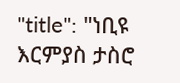"title": "ነቢዩ እርምያስ ታስሮ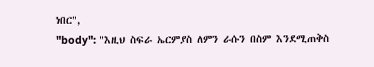ነበር",
"body": "እዚህ ስፍራ ኤርምያስ ለምን ራሱን በስም እንደሚጠቅስ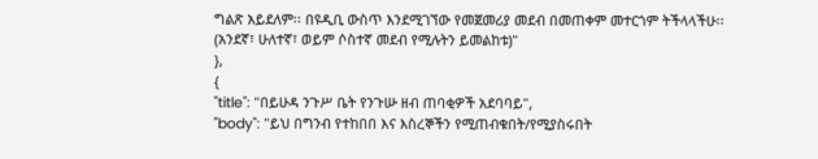ግልጽ አይደለም፡፡ በዩዲቢ ውስጥ እንደሚገኘው የመጀመሪያ መደብ በመጠቀም መተርጎም ትችላላችሁ፡፡ (አንደኛ፣ ሁለተኛ፣ ወይም ሶስተኛ መደብ የሚሉትን ይመልከቱ)"
},
{
"title": "በይሁዳ ንጉሥ ቤት የንጉሡ ዘብ ጠባቂዎች አደባባይ",
"body": "ይህ በግንብ የተከበበ እና እስረኞችን የሚጠብቁበት/የሚያስሩበት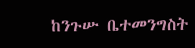ከንጉሡ ቤተመንግስት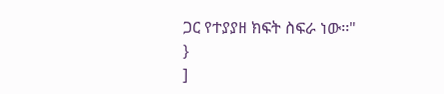ጋር የተያያዘ ክፍት ስፍራ ነው፡፡"
}
]